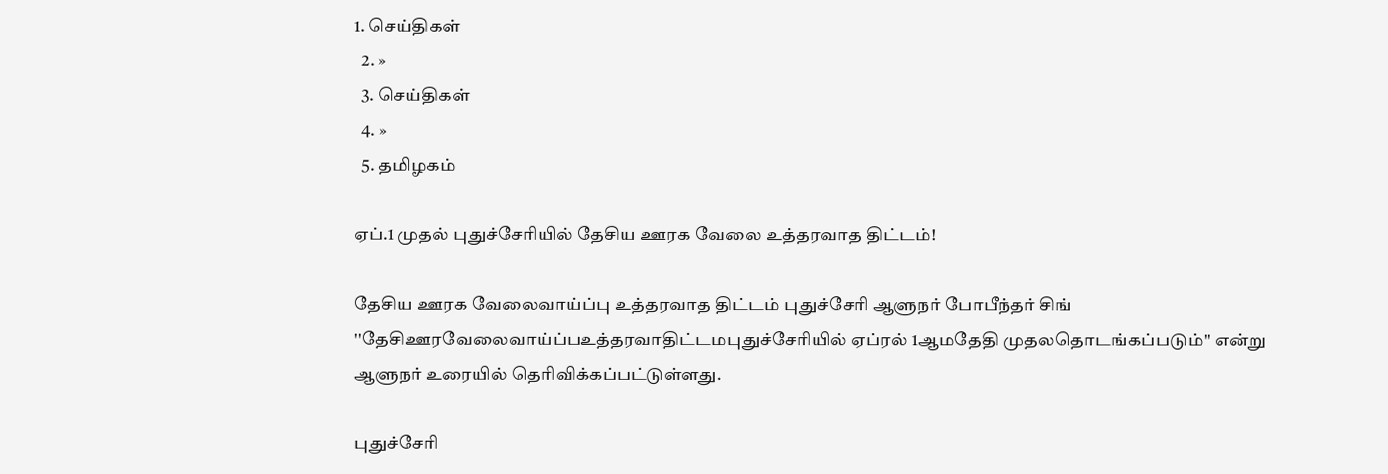1. செய்திகள்
  2. »
  3. செய்திகள்
  4. »
  5. த‌மிழக‌ம்

ஏ‌ப்.1 முத‌ல் புது‌ச்சே‌ரி‌யி‌ல் தே‌சிய ஊரக வேலை உ‌த்தரவாத ‌தி‌ட்ட‌ம்!

தேசிய ஊரக வேலைவாய்ப்பு உத்தரவாத திட்டம் புதுச்சேரி ஆளுந‌ர் போபீந்தர் சிங்
''தேசிஊரவேலைவாய்ப்பஉத்தரவாதிட்டமபுதுச்சேரியில் ஏப்ரல் 1ஆ‌மதேதி முதலதொடங்கப்படும்'' எ‌ன்று ஆளுந‌ர் உரை‌யி‌ல் தெ‌ரி‌வி‌க்க‌ப்ப‌ட்டு‌ள்ளது.

புதுச்சேரி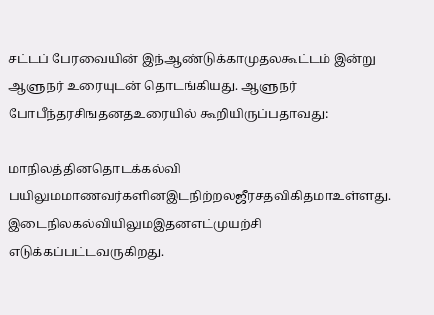சட்ட‌ப் பேரவை‌யி‌ன் இந்ஆண்டுக்காமுதலகூட்டம் இன்று ஆளுந‌ர் உரையுட‌ன் தொடங்கியது. ஆளுந‌ர் போபீந்தரசிஙதனதஉரை‌யி‌ல் கூ‌றி‌யிரு‌ப்பதாவது:

மாநிலத்தினதொடக்கல்வி பயிலுமமாணவர்களினஇடநிற்றலஜீரசதவிகிதமாஉள்ளது. இடைநிலகல்வியிலுமஇதனஎட்முயற்சி எடுக்கப்பட்டவருகிறது.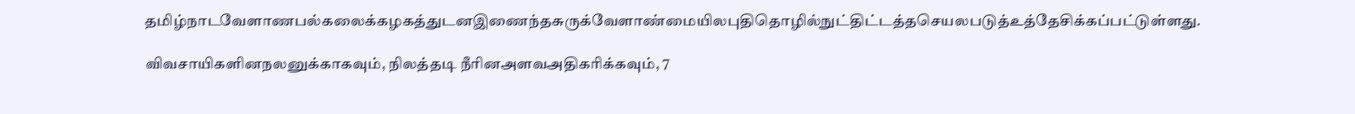தமிழ்நாடவேளாணபல்கலைக்கழகத்துடனஇணைந்தசுருக்வேளாண்மையிலபுதிதொழில்நுட்திட்டத்தசெயலபடுத்உத்தேசிக்கப்பட்டுள்ளது.

விவசாயிகளினநலனுக்காகவும், நிலத்தடி நீரினஅளவஅதிகரிக்கவும், 7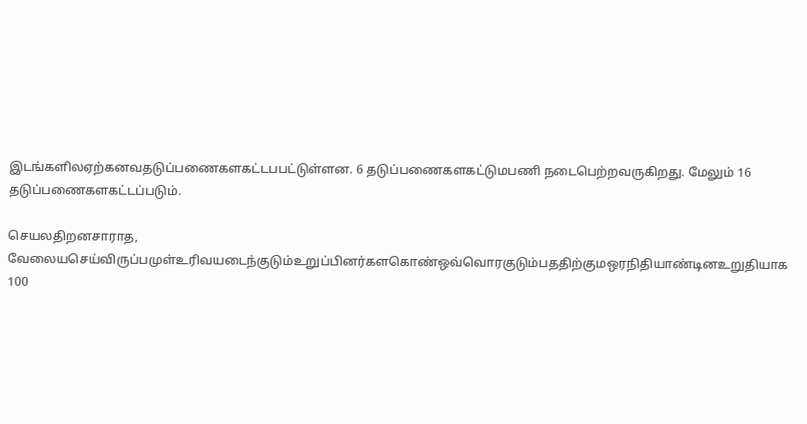இடங்களிலஏற்கனவதடுப்பணைகளகட்டபபட்டுள்ளன. 6 தடுப்பணைகளகட்டுமபணி நடைபெற்றவருகிறது. மேலும் 16 தடுப்பணைகளகட்டப்படும்.

செயலதிறனசாராத, வேலையசெய்விருப்பமுள்உரிவயடைந்குடும்உறுப்பினர்களகொண்ஒவ்வொரகுடும்பததிற்குமஒரநிதியாண்டினஉறுதியாக 100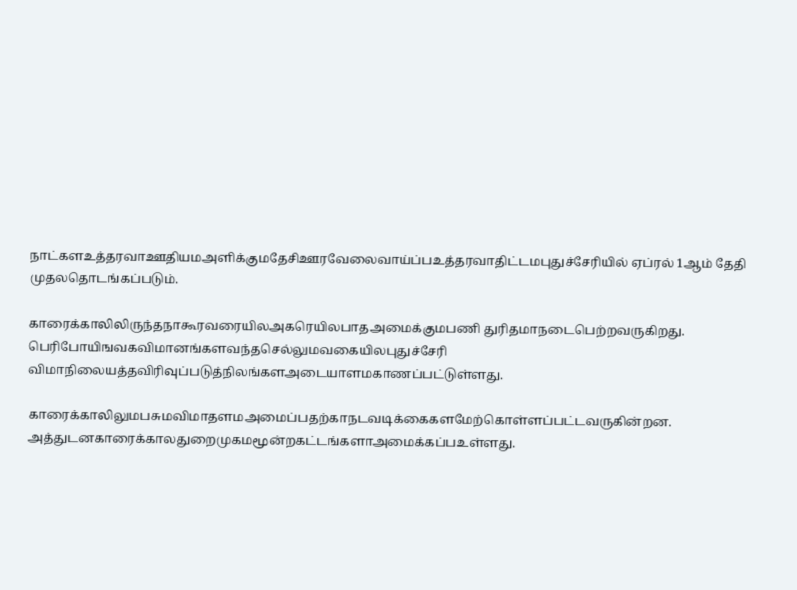நாட்களஉத்தரவாஊதியமஅளிக்குமதேசிஊரவேலைவாய்ப்பஉத்தரவாதிட்டமபுதுச்சேரியில் ஏப்ரல் 1ஆ‌ம் தேதி முதலதொடங்கப்படும்.

காரைக்காலிலிருந்தநாகூரவரையிலஅகரெயிலபாதஅமைக்குமபணி துரிதமாநடைபெற்றவருகிறது. பெரிபோயிஙவகவிமானங்களவந்தசெல்லுமவகையிலபுதுச்சேரி விமாநிலையத்தவிரிவுப்படுத்நிலங்களஅடையாளமகாணப்பட்டுள்ளது.

காரைக்காலிலுமபசுமவிமாதளமஅமைப்பதற்காநடவடிக்கைகளமேற்கொள்ளப்பட்டவருகின்றன. அத்துடனகாரைக்காலதுறைமுகமமூன்றகட்டங்களாஅமைக்கப்பஉள்ளது.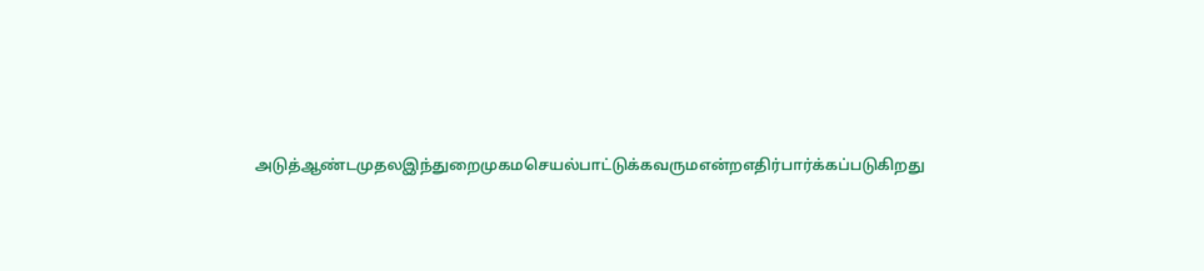அடுத்ஆண்டமுதலஇந்துறைமுகமசெயல்பாட்டுக்கவருமஎன்றஎதிர்பார்க்கப்படுகிறது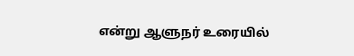எ‌ன்று ஆளுந‌ர் உரை‌யி‌ல்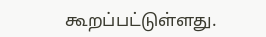கூற‌ப்ப‌ட்டு‌ள்ளது.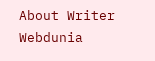About Writer
Webdunia